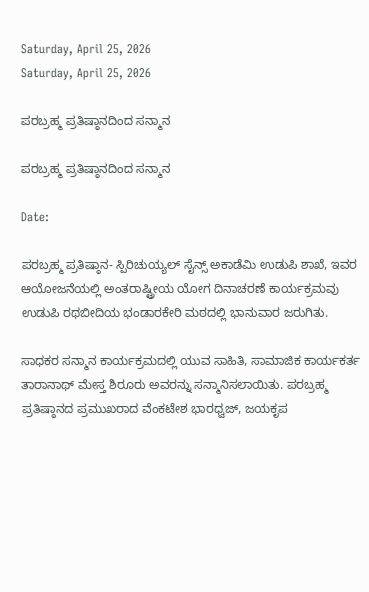Saturday, April 25, 2026
Saturday, April 25, 2026

ಪರಬ್ರಹ್ಮ ಪ್ರತಿಷ್ಠಾನದಿಂದ ಸನ್ಮಾನ

ಪರಬ್ರಹ್ಮ ಪ್ರತಿಷ್ಠಾನದಿಂದ ಸನ್ಮಾನ

Date:

ಪರಬ್ರಹ್ಮ ಪ್ರತಿಷ್ಠಾನ- ಸ್ಪಿರಿಚುಯ್ಯಲ್ ಸೈನ್ಸ್ ಅಕಾಡೆಮಿ ಉಡುಪಿ ಶಾಖೆ, ಇವರ ಆಯೋಜನೆಯಲ್ಲಿ ಅಂತರಾಷ್ಟ್ರೀಯ ಯೋಗ ದಿನಾಚರಣೆ ಕಾರ್ಯಕ್ರಮವು ಉಡುಪಿ ರಥಬೀದಿಯ ಭಂಡಾರಕೇರಿ ಮಠದಲ್ಲಿ ಭಾನುವಾರ ಜರುಗಿತು.

ಸಾಧಕರ ಸನ್ಮಾನ ಕಾರ್ಯಕ್ರಮದಲ್ಲಿ ಯುವ ಸಾಹಿತಿ, ಸಾಮಾಜಿಕ ಕಾರ್ಯಕರ್ತ ತಾರಾನಾಥ್ ಮೇಸ್ತ ಶಿರೂರು ಅವರನ್ನು ಸನ್ಮಾನಿಸಲಾಯಿತು. ಪರಬ್ರಹ್ಮ ಪ್ರತಿಷ್ಠಾನದ ಪ್ರಮುಖರಾದ ವೆಂಕಟೇಶ ಭಾರಧ್ವಜ್, ಜಯಕೃಪ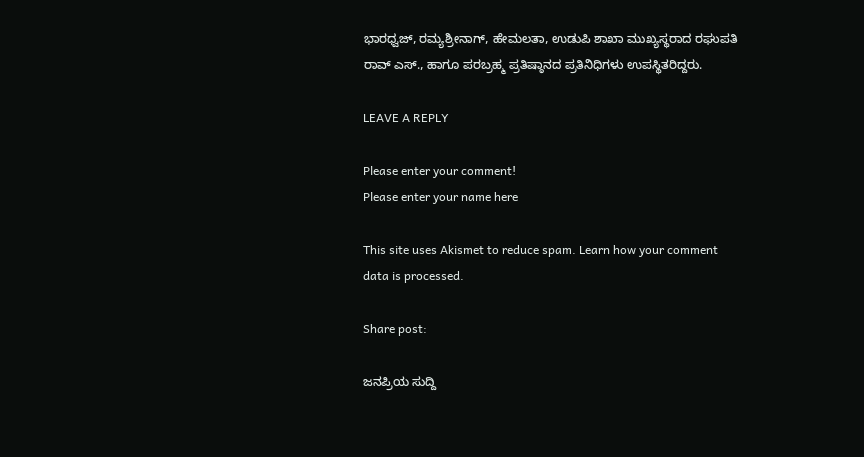ಭಾರಧ್ವಜ್, ರಮ್ಯಶ್ರೀನಾಗ್, ಹೇಮಲತಾ, ಉಡುಪಿ ಶಾಖಾ ಮುಖ್ಯಸ್ಥರಾದ ರಘುಪತಿ ರಾವ್ ಎಸ್., ಹಾಗೂ ಪರಬ್ರಹ್ಮ ಪ್ರತಿಷ್ಠಾನದ ಪ್ರತಿನಿಧಿಗಳು ಉಪಸ್ಥಿತರಿದ್ದರು.

LEAVE A REPLY

Please enter your comment!
Please enter your name here

This site uses Akismet to reduce spam. Learn how your comment data is processed.

Share post:

ಜನಪ್ರಿಯ ಸುದ್ದಿ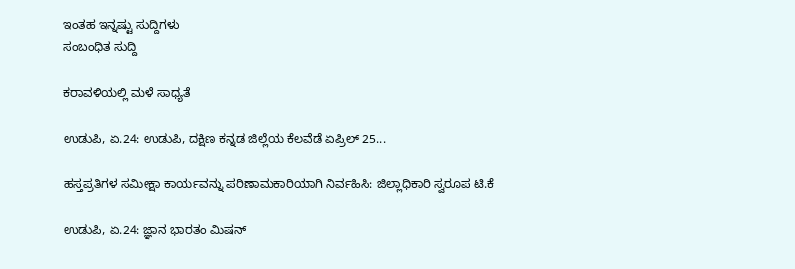ಇಂತಹ ಇನ್ನಷ್ಟು ಸುದ್ದಿಗಳು
ಸಂಬಂಧಿತ ಸುದ್ದಿ

ಕರಾವಳಿಯಲ್ಲಿ ಮಳೆ ಸಾಧ್ಯತೆ

ಉಡುಪಿ, ಏ.24: ಉಡುಪಿ, ದಕ್ಷಿಣ ಕನ್ನಡ ಜಿಲ್ಲೆಯ ಕೆಲವೆಡೆ ಏಪ್ರಿಲ್ 25...

ಹಸ್ತಪ್ರತಿಗಳ ಸಮೀಕ್ಷಾ ಕಾರ್ಯವನ್ನು ಪರಿಣಾಮಕಾರಿಯಾಗಿ ನಿರ್ವಹಿಸಿ: ಜಿಲ್ಲಾಧಿಕಾರಿ ಸ್ವರೂಪ ಟಿ.ಕೆ

ಉಡುಪಿ, ಏ.24: ಜ್ಞಾನ ಭಾರತಂ ಮಿಷನ್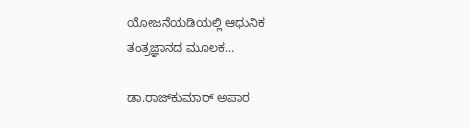ಯೋಜನೆಯಡಿಯಲ್ಲಿ ಆಧುನಿಕ ತಂತ್ರಜ್ಞಾನದ ಮೂಲಕ...

ಡಾ.ರಾಜ್‌ಕುಮಾರ್ ಅಪಾರ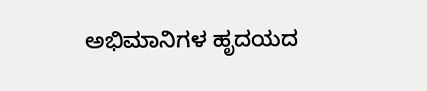ಅಭಿಮಾನಿಗಳ ಹೃದಯದ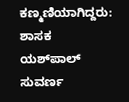ಕಣ್ಮಣಿಯಾಗಿದ್ದರು: ಶಾಸಕ ಯಶ್‌ಪಾಲ್ ಸುವರ್ಣ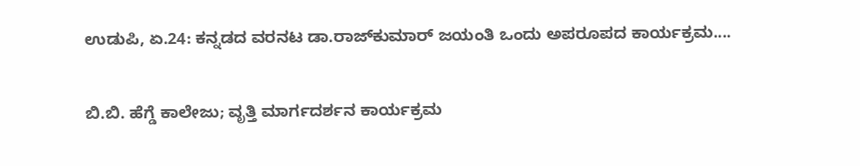ಉಡುಪಿ, ಏ.24: ಕನ್ನಡದ ವರನಟ ಡಾ.ರಾಜ್‌ಕುಮಾರ್ ಜಯಂತಿ ಒಂದು ಅಪರೂಪದ ಕಾರ್ಯಕ್ರಮ....

ಬಿ.ಬಿ. ಹೆಗ್ಡೆ ಕಾಲೇಜು; ವೃತ್ತಿ ಮಾರ್ಗದರ್ಶನ ಕಾರ್ಯಕ್ರಮ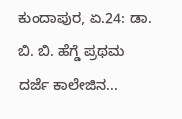ಕುಂದಾಪುರ, ಏ.24: ಡಾ. ಬಿ. ಬಿ. ಹೆಗ್ಡೆ ಪ್ರಥಮ ದರ್ಜೆ ಕಾಲೇಜಿನ...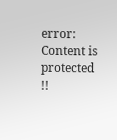error: Content is protected !!